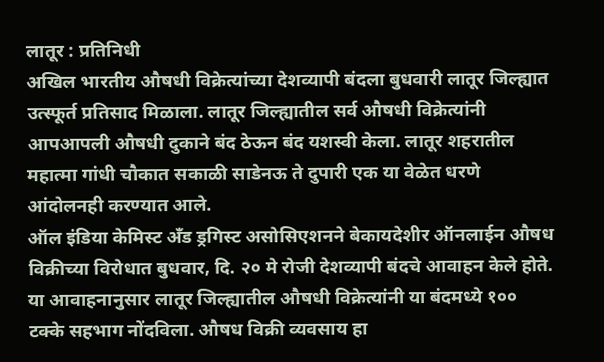लातूर : प्रतिनिधी
अखिल भारतीय औषधी विक्रेत्यांच्या देशव्यापी बंदला बुधवारी लातूर जिल्ह्यात उत्स्फूर्त प्रतिसाद मिळाला. लातूर जिल्ह्यातील सर्व औषधी विक्रेत्यांनी आपआपली औषधी दुकाने बंद ठेऊन बंद यशस्वी केला. लातूर शहरातील महात्मा गांधी चौकात सकाळी साडेनऊ ते दुपारी एक या वेळेत धरणे आंदोलनही करण्यात आले.
ऑल इंडिया केमिस्ट अँड ड्रगिस्ट असोसिएशनने बेकायदेशीर ऑनलाईन औषध विक्रीच्या विरोधात बुधवार, दि. २० मे रोजी देशव्यापी बंदचे आवाहन केले होते. या आवाहनानुसार लातूर जिल्ह्यातील औषधी विक्रेत्यांनी या बंदमध्ये १०० टक्के सहभाग नोंदविला. औषध विक्री व्यवसाय हा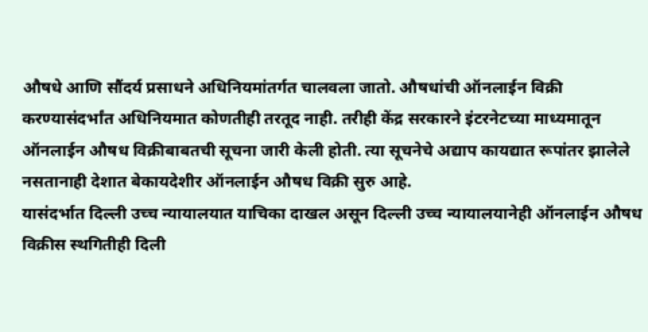औषधे आणि सौंदर्य प्रसाधने अधिनियमांतर्गत चालवला जातो. औषधांची ऑनलाईन विक्री करण्यासंदर्भांत अधिनियमात कोणतीही तरतूद नाही. तरीही केंद्र सरकारने इंटरनेटच्या माध्यमातून ऑनलाईन औषध विक्रीबाबतची सूचना जारी केली होती. त्या सूचनेचे अद्याप कायद्यात रूपांतर झालेले नसतानाही देशात बेकायदेशीर ऑनलाईन औषध विक्री सुरु आहे.
यासंदर्भात दिल्ली उच्च न्यायालयात याचिका दाखल असून दिल्ली उच्च न्यायालयानेही ऑनलाईन औषध विक्रीस स्थगितीही दिली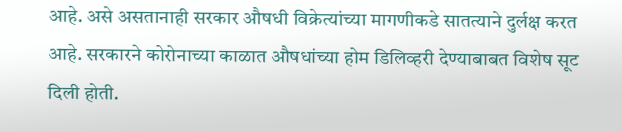आहे. असे असतानाही सरकार औषधी विक्रेत्यांच्या मागणीकडे सातत्याने दुर्लक्ष करत आहे. सरकारने कोरोनाच्या काळात औषधांच्या होम डिलिव्हरी देण्याबाबत विशेष सूट दिली होती.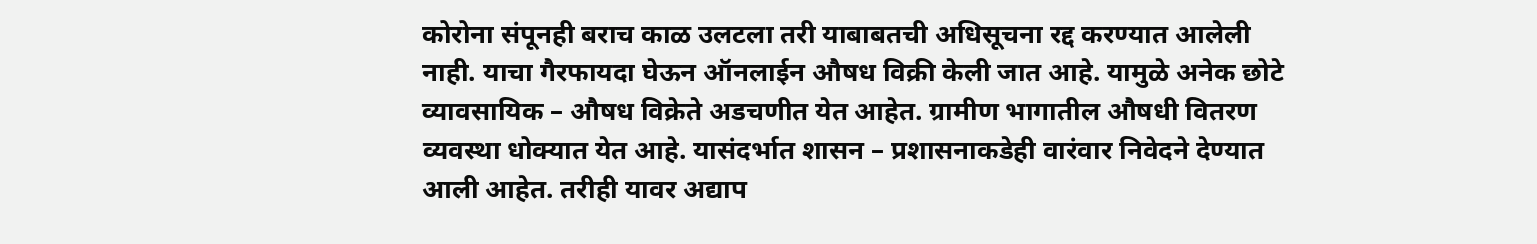कोरोना संपूनही बराच काळ उलटला तरी याबाबतची अधिसूचना रद्द करण्यात आलेली नाही. याचा गैरफायदा घेऊन ऑनलाईन औषध विक्री केली जात आहे. यामुळे अनेक छोटे व्यावसायिक – औषध विक्रेते अडचणीत येत आहेत. ग्रामीण भागातील औषधी वितरण व्यवस्था धोक्यात येत आहे. यासंदर्भात शासन – प्रशासनाकडेही वारंवार निवेदने देण्यात आली आहेत. तरीही यावर अद्याप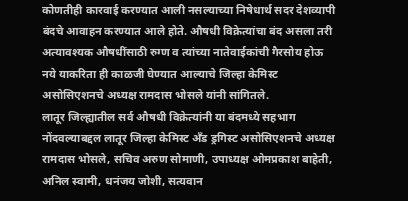कोणतीही कारवाई करण्यात आली नसल्याच्या निषेधार्थ सदर देशव्यापी बंदचे आवाहन करण्यात आले होते. औषधी विक्रेत्यांचा बंद असला तरी अत्यावश्यक औषधींसाठी रुग्ण व त्यांच्या नातेवाईकांची गैरसोय होऊ नये याकरिता ही काळजी घेण्यात आल्याचे जिल्हा केमिस्ट असोसिएशनचे अध्यक्ष रामदास भोसले यांनी सांगितले.
लातूर जिल्ह्यातील सर्व औषधी विक्रेत्यांनी या बंदमध्ये सहभाग नोंदवल्याबद्दल लातूर जिल्हा केमिस्ट अँड ड्रगिस्ट असोसिएशनचे अध्यक्ष रामदास भोसले, सचिव अरुण सोमाणी, उपाध्यक्ष ओमप्रकाश बाहेती, अनिल स्वामी, धनंजय जोशी, सत्यवान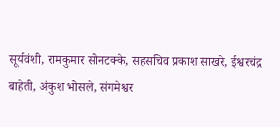सूर्यवंशी, रामकुमार सोनटक्के, सहसचिव प्रकाश साखरे, ईश्वरचंद्र बाहेती, अंकुश भोसले, संगमेश्वर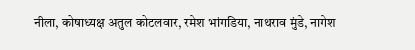नीला, कोषाध्यक्ष अतुल कोटलवार, रमेश भांगडिया, नाथराव मुंडे, नागेश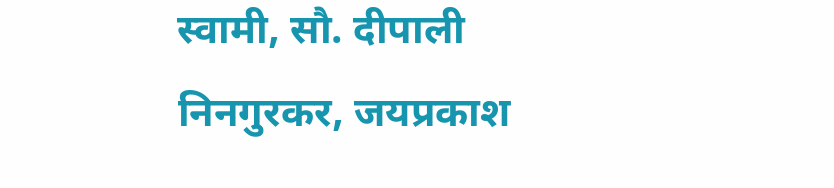स्वामी, सौ. दीपाली निनगुरकर, जयप्रकाश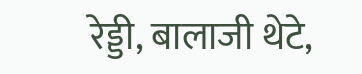रेड्डी, बालाजी थेटे,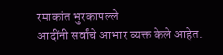रमाकांत भुरकापल्ले
आदींनी सर्वांचे आभार व्यक्त केले आहेत.